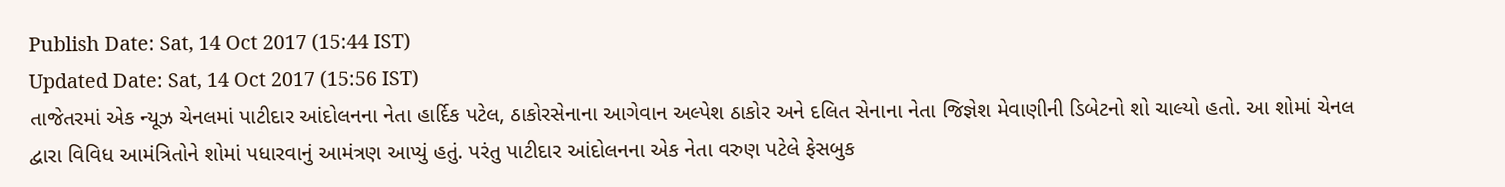Publish Date: Sat, 14 Oct 2017 (15:44 IST)
Updated Date: Sat, 14 Oct 2017 (15:56 IST)
તાજેતરમાં એક ન્યૂઝ ચેનલમાં પાટીદાર આંદોલનના નેતા હાર્દિક પટેલ, ઠાકોરસેનાના આગેવાન અલ્પેશ ઠાકોર અને દલિત સેનાના નેતા જિજ્ઞેશ મેવાણીની ડિબેટનો શો ચાલ્યો હતો. આ શોમાં ચેનલ દ્વારા વિવિધ આમંત્રિતોને શોમાં પધારવાનું આમંત્રણ આપ્યું હતું. પરંતુ પાટીદાર આંદોલનના એક નેતા વરુણ પટેલે ફેસબુક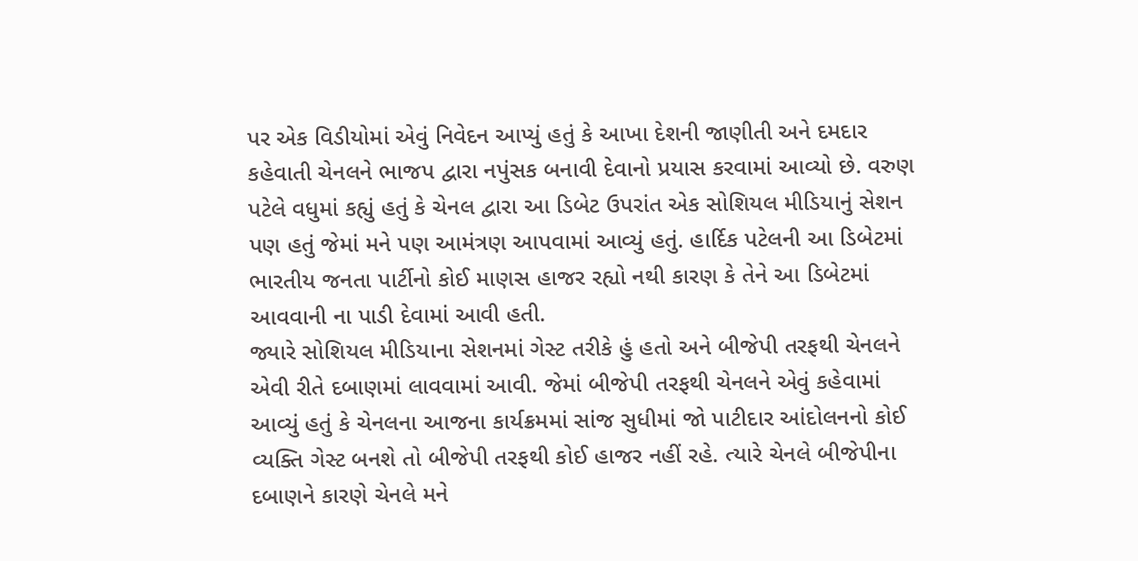પર એક વિડીયોમાં એવું નિવેદન આપ્યું હતું કે આખા દેશની જાણીતી અને દમદાર કહેવાતી ચેનલને ભાજપ દ્વારા નપુંસક બનાવી દેવાનો પ્રયાસ કરવામાં આવ્યો છે. વરુણ પટેલે વધુમાં કહ્યું હતું કે ચેનલ દ્વારા આ ડિબેટ ઉપરાંત એક સોશિયલ મીડિયાનું સેશન પણ હતું જેમાં મને પણ આમંત્રણ આપવામાં આવ્યું હતું. હાર્દિક પટેલની આ ડિબેટમાં ભારતીય જનતા પાર્ટીનો કોઈ માણસ હાજર રહ્યો નથી કારણ કે તેને આ ડિબેટમાં આવવાની ના પાડી દેવામાં આવી હતી.
જ્યારે સોશિયલ મીડિયાના સેશનમાં ગેસ્ટ તરીકે હું હતો અને બીજેપી તરફથી ચેનલને એવી રીતે દબાણમાં લાવવામાં આવી. જેમાં બીજેપી તરફથી ચેનલને એવું કહેવામાં આવ્યું હતું કે ચેનલના આજના કાર્યક્રમમાં સાંજ સુધીમાં જો પાટીદાર આંદોલનનો કોઈ વ્યક્તિ ગેસ્ટ બનશે તો બીજેપી તરફથી કોઈ હાજર નહીં રહે. ત્યારે ચેનલે બીજેપીના દબાણને કારણે ચેનલે મને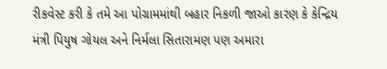રીકવેસ્ટ કરી કે તમે આ પોગ્રામમાંથી બહાર નિકળી જાઓ કારણ કે કેન્દ્રિય મંત્રી પિયુષ ગોયલ અને નિર્મલા સિતારામણ પણ અમારા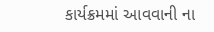કાર્યક્રમમાં આવવાની ના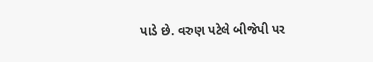પાડે છે. વરુણ પટેલે બીજેપી પર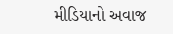મીડિયાનો અવાજ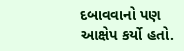દબાવવાનો પણ આક્ષેપ કર્યો હતો.